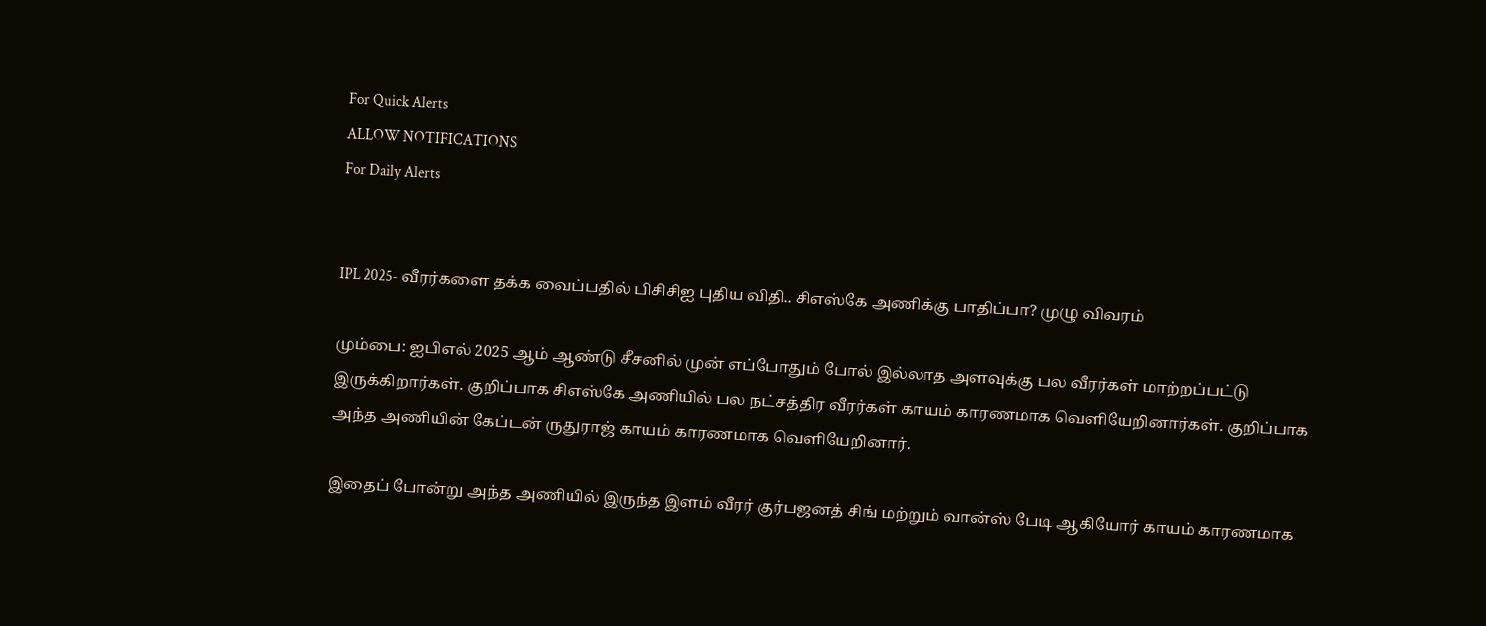For Quick Alerts
ALLOW NOTIFICATIONS
For Daily Alerts


IPL 2025- வீரர்களை தக்க வைப்பதில் பிசிசிஐ புதிய விதி.. சிஎஸ்கே அணிக்கு பாதிப்பா? முழு விவரம்

மும்பை: ஐபிஎல் 2025 ஆம் ஆண்டு சீசனில் முன் எப்போதும் போல் இல்லாத அளவுக்கு பல வீரர்கள் மாற்றப்பட்டு இருக்கிறார்கள். குறிப்பாக சிஎஸ்கே அணியில் பல நட்சத்திர வீரர்கள் காயம் காரணமாக வெளியேறினார்கள். குறிப்பாக அந்த அணியின் கேப்டன் ருதுராஜ் காயம் காரணமாக வெளியேறினார்.

இதைப் போன்று அந்த அணியில் இருந்த இளம் வீரர் குர்பஜனத் சிங் மற்றும் வான்ஸ் பேடி ஆகியோர் காயம் காரணமாக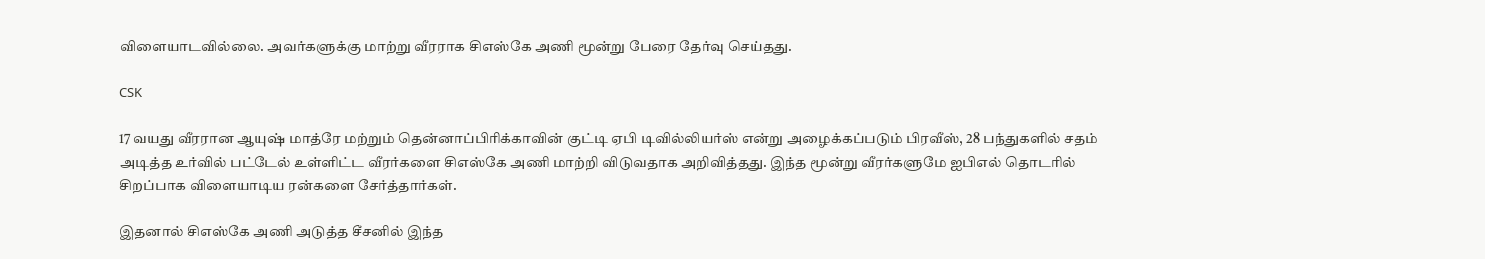விளையாடவில்லை. அவர்களுக்கு மாற்று வீரராக சிஎஸ்கே அணி மூன்று பேரை தேர்வு செய்தது.

CSK

17 வயது வீரரான ஆயுஷ் மாத்ரே மற்றும் தென்னாப்பிரிக்காவின் குட்டி ஏபி டிவில்லியர்ஸ் என்று அழைக்கப்படும் பிரவீஸ், 28 பந்துகளில் சதம் அடித்த உர்வில் பட்டேல் உள்ளிட்ட வீரர்களை சிஎஸ்கே அணி மாற்றி விடுவதாக அறிவித்தது. இந்த மூன்று வீரர்களுமே ஐபிஎல் தொடரில் சிறப்பாக விளையாடிய ரன்களை சேர்த்தார்கள்.

இதனால் சிஎஸ்கே அணி அடுத்த சீசனில் இந்த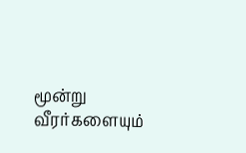மூன்று வீரர்களையும்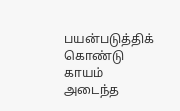பயன்படுத்திக் கொண்டு காயம் அடைந்த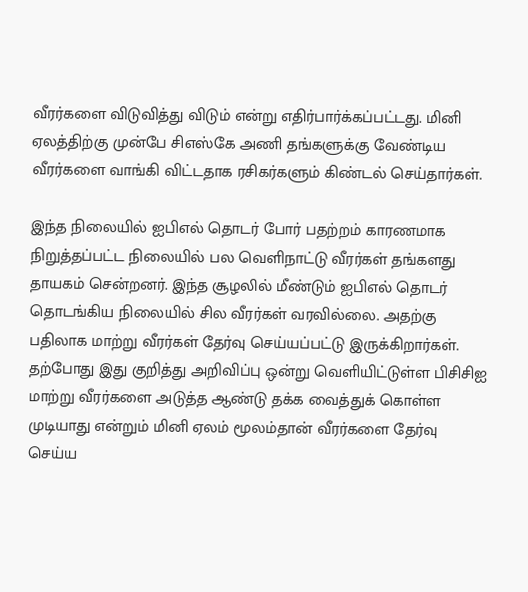வீரர்களை விடுவித்து விடும் என்று எதிர்பார்க்கப்பட்டது. மினி ஏலத்திற்கு முன்பே சிஎஸ்கே அணி தங்களுக்கு வேண்டிய வீரர்களை வாங்கி விட்டதாக ரசிகர்களும் கிண்டல் செய்தார்கள்.

இந்த நிலையில் ஐபிஎல் தொடர் போர் பதற்றம் காரணமாக நிறுத்தப்பட்ட நிலையில் பல வெளிநாட்டு வீரர்கள் தங்களது தாயகம் சென்றனர். இந்த சூழலில் மீண்டும் ஐபிஎல் தொடர் தொடங்கிய நிலையில் சில வீரர்கள் வரவில்லை. அதற்கு பதிலாக மாற்று வீரர்கள் தேர்வு செய்யப்பட்டு இருக்கிறார்கள். தற்போது இது குறித்து அறிவிப்பு ஒன்று வெளியிட்டுள்ள பிசிசிஐ மாற்று வீரர்களை அடுத்த ஆண்டு தக்க வைத்துக் கொள்ள முடியாது என்றும் மினி ஏலம் மூலம்தான் வீரர்களை தேர்வு செய்ய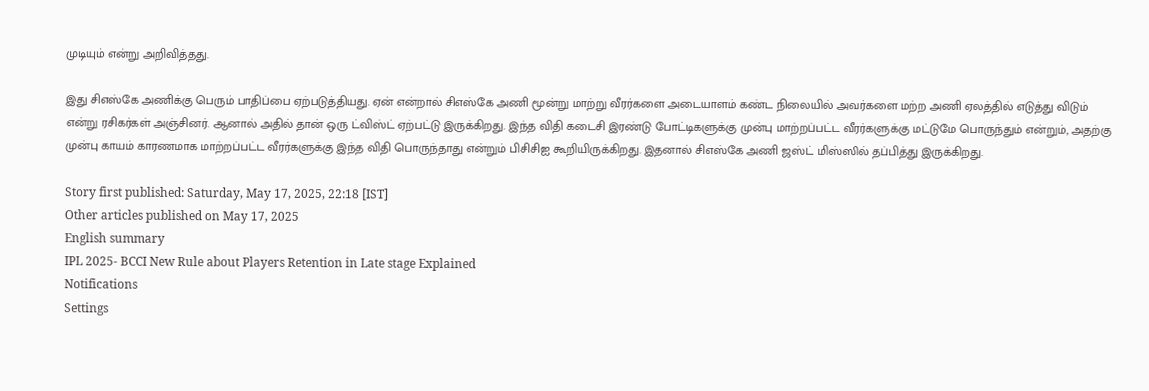முடியும் என்று அறிவித்தது.

இது சிஎஸ்கே அணிக்கு பெரும் பாதிப்பை ஏற்படுத்தியது. ஏன் என்றால் சிஎஸ்கே அணி மூன்று மாற்று வீரர்களை அடையாளம் கண்ட நிலையில் அவர்களை மற்ற அணி ஏலத்தில் எடுத்து விடும் என்று ரசிகர்கள் அஞ்சினர். ஆனால் அதில் தான் ஒரு ட்விஸ்ட் ஏற்பட்டு இருக்கிறது. இந்த விதி கடைசி இரண்டு போட்டிகளுக்கு முன்பு மாற்றப்பட்ட வீரர்களுக்கு மட்டுமே பொருந்தும் என்றும், அதற்கு முன்பு காயம் காரணமாக மாற்றப்பட்ட வீரர்களுக்கு இந்த விதி பொருந்தாது என்றும் பிசிசிஐ கூறியிருக்கிறது. இதனால் சிஎஸ்கே அணி ஜஸ்ட் மிஸ்ஸில் தப்பித்து இருக்கிறது.

Story first published: Saturday, May 17, 2025, 22:18 [IST]
Other articles published on May 17, 2025
English summary
IPL 2025- BCCI New Rule about Players Retention in Late stage Explained
Notifications
Settings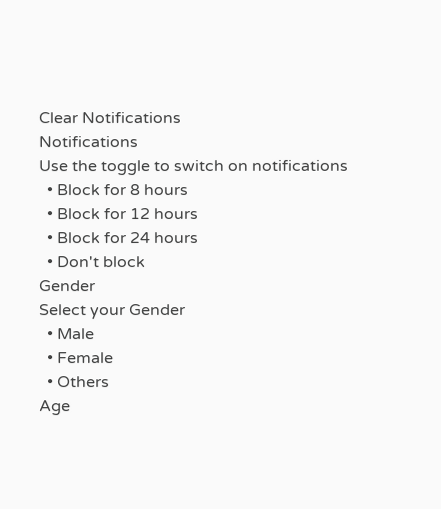Clear Notifications
Notifications
Use the toggle to switch on notifications
  • Block for 8 hours
  • Block for 12 hours
  • Block for 24 hours
  • Don't block
Gender
Select your Gender
  • Male
  • Female
  • Others
Age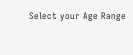Select your Age Range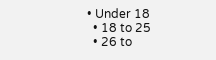• Under 18
  • 18 to 25
  • 26 to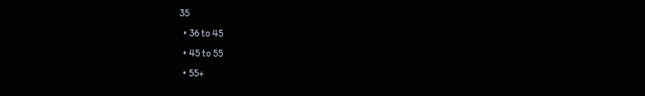35
  • 36 to 45
  • 45 to 55
  • 55+